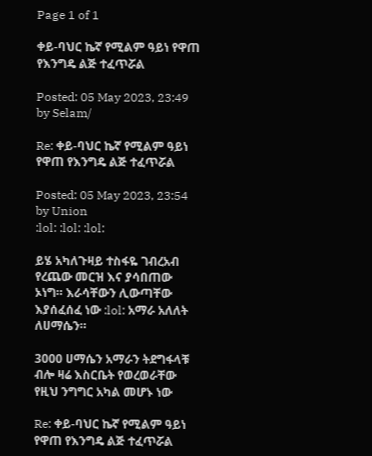Page 1 of 1

ቀይ-ባህር ኬኛ የሚልም ዓይነ የዋጠ የእንግዴ ልጅ ተፈጥሯል

Posted: 05 May 2023, 23:49
by Selam/

Re: ቀይ-ባህር ኬኛ የሚልም ዓይነ የዋጠ የእንግዴ ልጅ ተፈጥሯል

Posted: 05 May 2023, 23:54
by Union
:lol: :lol: :lol:

ይሄ አካለጉዛይ ተስፋዬ ገብረአብ የረጨው መርዝ እና ያሳበጠው ኦነግ። እራሳቸውን ሊውጣቸው እያሰፈሰፈ ነው :lol: አማራ አለለት ለሀማሴን።

3000 ሀማሴን አማራን ትደግፋላቹ ብሎ ዛሬ እስርቤት የወረወራቸው የዚህ ንግግር አካል መሆኑ ነው

Re: ቀይ-ባህር ኬኛ የሚልም ዓይነ የዋጠ የእንግዴ ልጅ ተፈጥሯል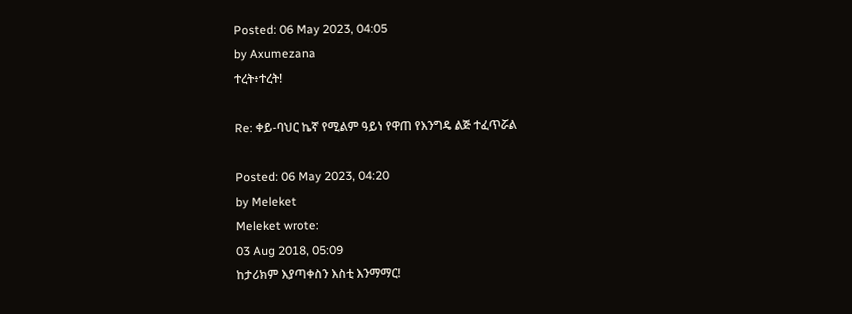Posted: 06 May 2023, 04:05
by Axumezana
ተረት፥ተረት!

Re: ቀይ-ባህር ኬኛ የሚልም ዓይነ የዋጠ የእንግዴ ልጅ ተፈጥሯል

Posted: 06 May 2023, 04:20
by Meleket
Meleket wrote:
03 Aug 2018, 05:09
ከታሪክም እያጣቀስን እስቲ እንማማር!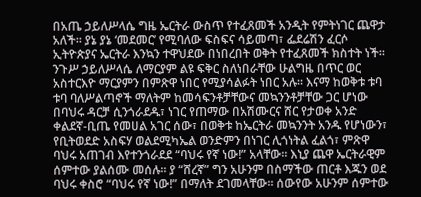በአጤ ኃይለሥላሴ ግዜ ኤርትራ ውስጥ የተፈጸመች አንዲት የምትነገር ጨዋታ አለች። ያኔ ያኔ ‘መደመር’ የሚባለው ፍስፍና ሳይመጣ፣ ፌደሬሽን ፈርሶ ኢትዮጵያና ኤርትራ እንኳን ተዋህደው በነበረበት ወቅት የተፈጸመች ክስተት ነች። ንጉሥ ኃይለሥላሴ ለማርያም ልዩ ፍቅር ስለነበራቸው ሁልግዜ በጥር ወር አስተርእዮ ማርያምን በምጽዋ ነበር የሚያሳልፉት ነበር አሉ። እናማ ከወቅቱ ቱባ ቱባ ባለሥልጣኖች ማለትም ከመሳፍንቶቻቸውና መኳንንቶቻቸው ጋር ሆነው በባህሩ ዳርቻ ሲንጎራደዱ፣ ነገር የጠማው በአሽሙርና ሸር የታወቀ አንድ ቀልደኛ-ቢጤ የመሀል አገር ሰው፣ በወቅቱ ከኤርትራ መኳንንት አንዱ የሆነውን፣ የቢትወደድ አስፍሃ ወልደሚካኤል ወንድምን በነገር ሊጎነትል ፈልጎ፣ ምጽዋ ባህሩ አጠገብ እየተንጎራደደ “ባህሩ የኛ ነው!” አላቸው። እኒያ ጨዋ ኤርትራዊም ሰምተው ያልሰሙ መሰሉ። ያ “ሸረኛ” ግን አሁንም በስማችው ጠርቶ እጁን ወደ ባህሩ ቀስሮ “ባህሩ የኛ ነው!” በማለት ደገመላቸው። ሰውየው አሁንም ሰምተው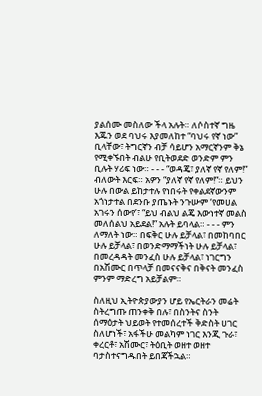ያልሰሙ መስለው ችላ አሉት። ለሶስተኛ ግዜ እጁን ወደ ባህሩ እያመለከተ “ባህሩ የኛ ነው” ቢላቸው፣ ትግርኛን ብቻ ሳይሆን አማርኛንም ቅኔ የሚቀኙበት ብልሁ የቢትወደድ ወንድም ምን ቢሉት ሃሪፍ ነው። - - - “ወዳጄ፣ ያለኛ የኛ የለም!” ብለውት እርፍ። አዎን “ያለኛ የኛ የለም!”። ይህን ሁሉ በውል ይከታተሉ የነበሩት የቀልደኛውንም አጎነታተል በደንቡ ያጤኑት ንጉሡም ‘የመሀል አገሩን ሰውየ’፣ “ይህ ብልህ ልጄ እውነተኛ መልስ መለሰልህ አይደል!” አሉት ይባላል። - - - ምን ለማለት ነው። በፍቅር ሁሉ ይቻላል፣ በመከባበር ሁሉ ይቻላል፣ በወንድማማችነት ሁሉ ይቻላል፣ በመረዳዳት መንፈስ ሁሉ ይቻላል፣ ነገርግን በአሽሙር በጥላቻ በመናናቅና በቅናት መንፈስ ምንም ማድረግ አይቻልም።

ስለዚህ ኢትዮጵያውያን ሆይ የኤርትራን መሬት ስትረግጡ ጠንቀቅ በሉ፣ በስንትና ስንት ሰማዕታት ህይወት የተመሰረተች ቅድስት ሀገር ስለሆነች፣ አፋችሁ መልካም ነገር እንጂ ጉራ፣ ቀረርቶ፣ አሽሙር፣ ትዕቢት ወዘተ ወዘተ ባታስተናግዱበት ይበጃችኋል።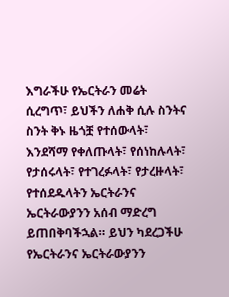እግራችሁ የኤርትራን መሬት ሲረግጥ፣ ይህችን ለሐቅ ሲሉ ስንትና ስንት ቅኑ ዜጎቿ የተሰውላት፣ እንደሻማ የቀለጡላት፣ የሰነከሉላት፣ የታሰሩላት፣ የተገረፉላት፣ የታረዙላት፣ የተሰደዱላትን ኤርትራንና ኤርትራውያንን አሰብ ማድረግ ይጠበቅባችኋል። ይህን ካደረጋችሁ የኤርትራንና ኤርትራውያንን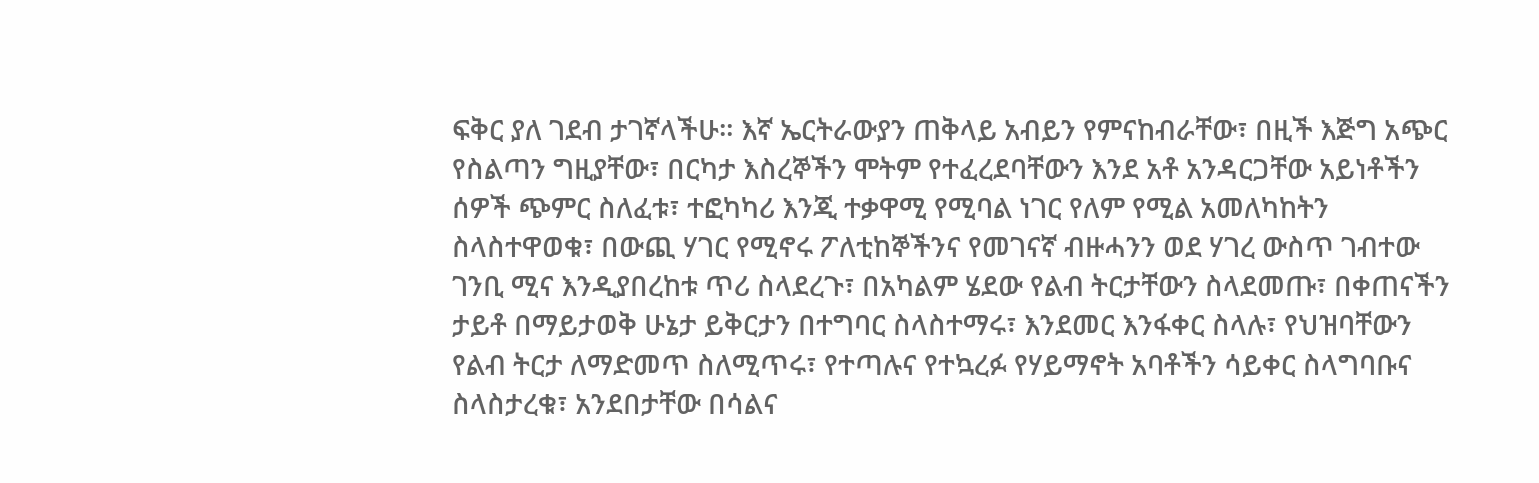ፍቅር ያለ ገደብ ታገኛላችሁ። እኛ ኤርትራውያን ጠቅላይ አብይን የምናከብራቸው፣ በዚች እጅግ አጭር የስልጣን ግዚያቸው፣ በርካታ እስረኞችን ሞትም የተፈረደባቸውን እንደ አቶ አንዳርጋቸው አይነቶችን ሰዎች ጭምር ስለፈቱ፣ ተፎካካሪ እንጂ ተቃዋሚ የሚባል ነገር የለም የሚል አመለካከትን ስላስተዋወቁ፣ በውጪ ሃገር የሚኖሩ ፖለቲከኞችንና የመገናኛ ብዙሓንን ወደ ሃገረ ውስጥ ገብተው ገንቢ ሚና እንዲያበረከቱ ጥሪ ስላደረጉ፣ በአካልም ሄደው የልብ ትርታቸውን ስላደመጡ፣ በቀጠናችን ታይቶ በማይታወቅ ሁኔታ ይቅርታን በተግባር ስላስተማሩ፣ እንደመር እንፋቀር ስላሉ፣ የህዝባቸውን የልብ ትርታ ለማድመጥ ስለሚጥሩ፣ የተጣሉና የተኳረፉ የሃይማኖት አባቶችን ሳይቀር ስላግባቡና ስላስታረቁ፣ አንደበታቸው በሳልና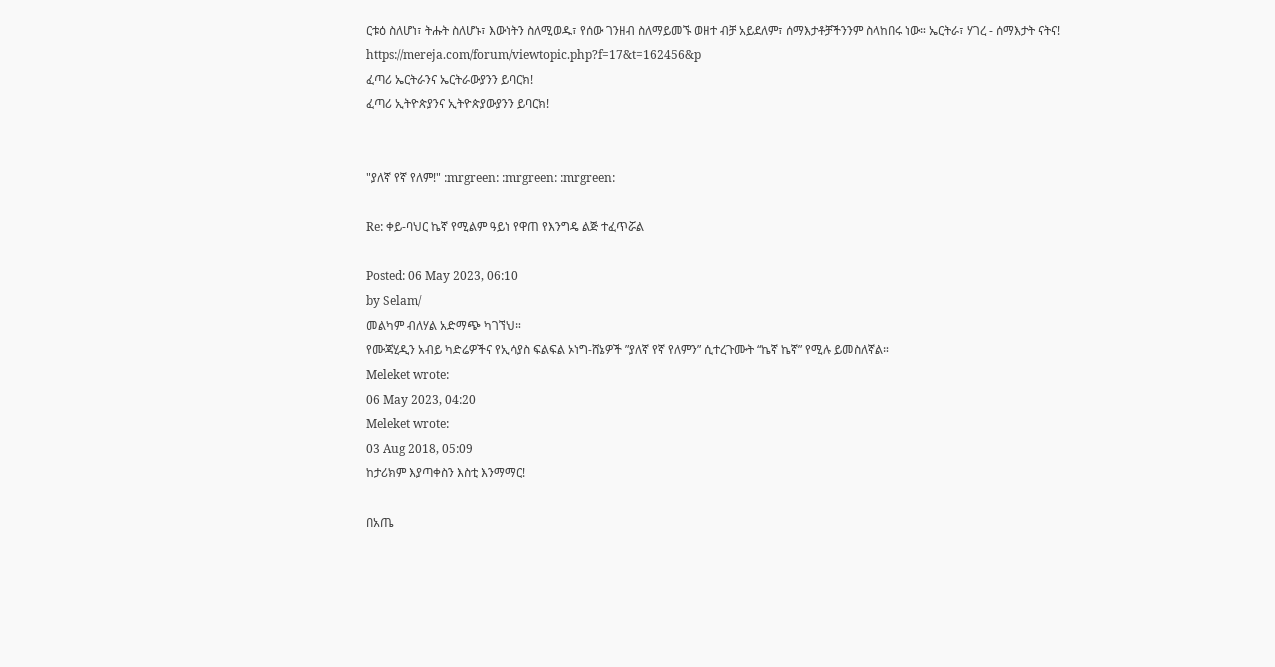ርቱዕ ስለሆነ፣ ትሑት ስለሆኑ፣ እውነትን ስለሚወዱ፣ የሰው ገንዘብ ስለማይመኙ ወዘተ ብቻ አይደለም፣ ሰማእታቶቻችንንም ስላከበሩ ነው። ኤርትራ፣ ሃገረ - ሰማእታት ናትና!
https://mereja.com/forum/viewtopic.php?f=17&t=162456&p
ፈጣሪ ኤርትራንና ኤርትራውያንን ይባርክ!
ፈጣሪ ኢትዮጵያንና ኢትዮጵያውያንን ይባርክ!


"ያለኛ የኛ የለም!" :mrgreen: :mrgreen: :mrgreen:

Re: ቀይ-ባህር ኬኛ የሚልም ዓይነ የዋጠ የእንግዴ ልጅ ተፈጥሯል

Posted: 06 May 2023, 06:10
by Selam/
መልካም ብለሃል አድማጭ ካገኘህ።
የሙጃሂዲን አብይ ካድሬዎችና የኢሳያስ ፍልፍል ኦነግ-ሸኔዎች ”ያለኛ የኛ የለምን” ሲተረጉሙት “ኬኛ ኬኛ” የሚሉ ይመስለኛል።
Meleket wrote:
06 May 2023, 04:20
Meleket wrote:
03 Aug 2018, 05:09
ከታሪክም እያጣቀስን እስቲ እንማማር!

በአጤ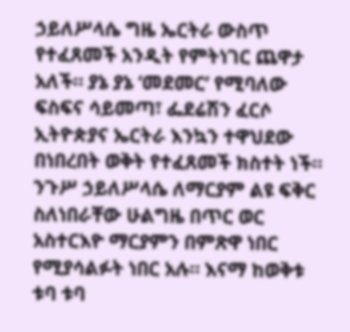ኃይለሥላሴ ግዜ ኤርትራ ውስጥ የተፈጸመች አንዲት የምትነገር ጨዋታ አለች። ያኔ ያኔ ‘መደመር’ የሚባለው ፍስፍና ሳይመጣ፣ ፌደሬሽን ፈርሶ ኢትዮጵያና ኤርትራ እንኳን ተዋህደው በነበረበት ወቅት የተፈጸመች ክስተት ነች። ንጉሥ ኃይለሥላሴ ለማርያም ልዩ ፍቅር ስለነበራቸው ሁልግዜ በጥር ወር አስተርእዮ ማርያምን በምጽዋ ነበር የሚያሳልፉት ነበር አሉ። እናማ ከወቅቱ ቱባ ቱባ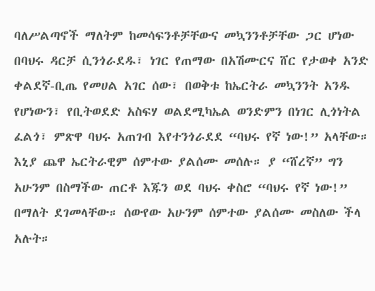ባለሥልጣኖች ማለትም ከመሳፍንቶቻቸውና መኳንንቶቻቸው ጋር ሆነው በባህሩ ዳርቻ ሲንጎራደዱ፣ ነገር የጠማው በአሽሙርና ሸር የታወቀ አንድ ቀልደኛ-ቢጤ የመሀል አገር ሰው፣ በወቅቱ ከኤርትራ መኳንንት አንዱ የሆነውን፣ የቢትወደድ አስፍሃ ወልደሚካኤል ወንድምን በነገር ሊጎነትል ፈልጎ፣ ምጽዋ ባህሩ አጠገብ እየተንጎራደደ “ባህሩ የኛ ነው!” አላቸው። እኒያ ጨዋ ኤርትራዊም ሰምተው ያልሰሙ መሰሉ። ያ “ሸረኛ” ግን አሁንም በስማችው ጠርቶ እጁን ወደ ባህሩ ቀስሮ “ባህሩ የኛ ነው!” በማለት ደገመላቸው። ሰውየው አሁንም ሰምተው ያልሰሙ መስለው ችላ አሉት።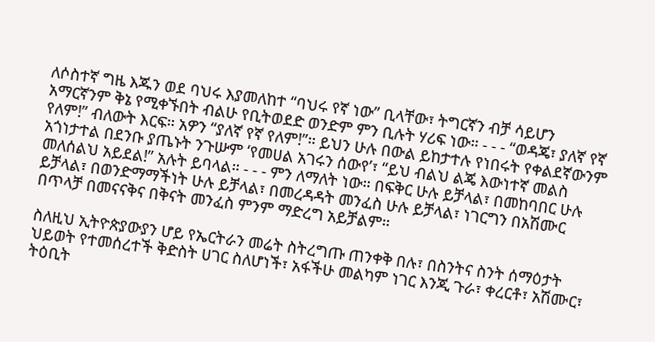ለሶስተኛ ግዜ እጁን ወደ ባህሩ እያመለከተ “ባህሩ የኛ ነው” ቢላቸው፣ ትግርኛን ብቻ ሳይሆን አማርኛንም ቅኔ የሚቀኙበት ብልሁ የቢትወደድ ወንድም ምን ቢሉት ሃሪፍ ነው። - - - “ወዳጄ፣ ያለኛ የኛ የለም!” ብለውት እርፍ። አዎን “ያለኛ የኛ የለም!”። ይህን ሁሉ በውል ይከታተሉ የነበሩት የቀልደኛውንም አጎነታተል በደንቡ ያጤኑት ንጉሡም ‘የመሀል አገሩን ሰውየ’፣ “ይህ ብልህ ልጄ እውነተኛ መልስ መለሰልህ አይደል!” አሉት ይባላል። - - - ምን ለማለት ነው። በፍቅር ሁሉ ይቻላል፣ በመከባበር ሁሉ ይቻላል፣ በወንድማማችነት ሁሉ ይቻላል፣ በመረዳዳት መንፈስ ሁሉ ይቻላል፣ ነገርግን በአሽሙር በጥላቻ በመናናቅና በቅናት መንፈስ ምንም ማድረግ አይቻልም።

ስለዚህ ኢትዮጵያውያን ሆይ የኤርትራን መሬት ስትረግጡ ጠንቀቅ በሉ፣ በስንትና ስንት ሰማዕታት ህይወት የተመሰረተች ቅድስት ሀገር ስለሆነች፣ አፋችሁ መልካም ነገር እንጂ ጉራ፣ ቀረርቶ፣ አሽሙር፣ ትዕቢት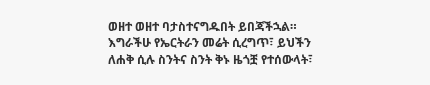ወዘተ ወዘተ ባታስተናግዱበት ይበጃችኋል። እግራችሁ የኤርትራን መሬት ሲረግጥ፣ ይህችን ለሐቅ ሲሉ ስንትና ስንት ቅኑ ዜጎቿ የተሰውላት፣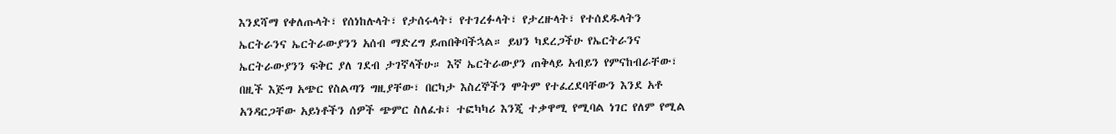እንደሻማ የቀለጡላት፣ የሰነከሉላት፣ የታሰሩላት፣ የተገረፉላት፣ የታረዙላት፣ የተሰደዱላትን ኤርትራንና ኤርትራውያንን አሰብ ማድረግ ይጠበቅባችኋል። ይህን ካደረጋችሁ የኤርትራንና ኤርትራውያንን ፍቅር ያለ ገደብ ታገኛላችሁ። እኛ ኤርትራውያን ጠቅላይ አብይን የምናከብራቸው፣ በዚች እጅግ አጭር የስልጣን ግዚያቸው፣ በርካታ እስረኞችን ሞትም የተፈረደባቸውን እንደ አቶ አንዳርጋቸው አይነቶችን ሰዎች ጭምር ስለፈቱ፣ ተፎካካሪ እንጂ ተቃዋሚ የሚባል ነገር የለም የሚል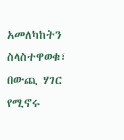አመለካከትን ስላስተዋወቁ፣ በውጪ ሃገር የሚኖሩ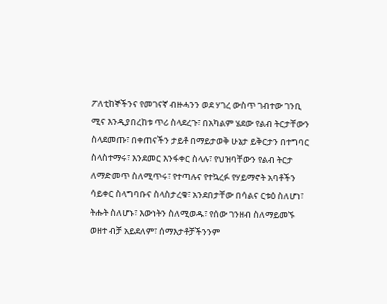ፖለቲከኞችንና የመገናኛ ብዙሓንን ወደ ሃገረ ውስጥ ገብተው ገንቢ ሚና እንዲያበረከቱ ጥሪ ስላደረጉ፣ በአካልም ሄደው የልብ ትርታቸውን ስላደመጡ፣ በቀጠናችን ታይቶ በማይታወቅ ሁኔታ ይቅርታን በተግባር ስላስተማሩ፣ እንደመር እንፋቀር ስላሉ፣ የህዝባቸውን የልብ ትርታ ለማድመጥ ስለሚጥሩ፣ የተጣሉና የተኳረፉ የሃይማኖት አባቶችን ሳይቀር ስላግባቡና ስላስታረቁ፣ አንደበታቸው በሳልና ርቱዕ ስለሆነ፣ ትሑት ስለሆኑ፣ እውነትን ስለሚወዱ፣ የሰው ገንዘብ ስለማይመኙ ወዘተ ብቻ አይደለም፣ ሰማእታቶቻችንንም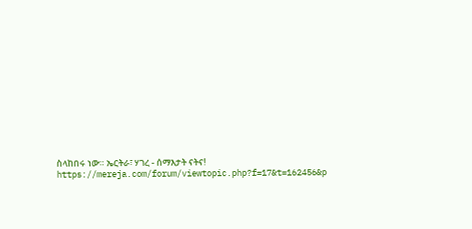ስላከበሩ ነው። ኤርትራ፣ ሃገረ - ሰማእታት ናትና!
https://mereja.com/forum/viewtopic.php?f=17&t=162456&p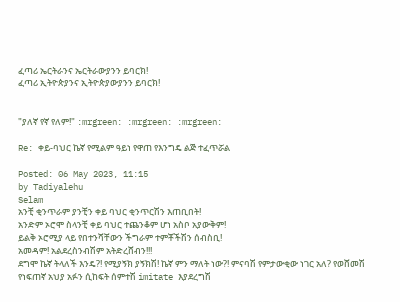ፈጣሪ ኤርትራንና ኤርትራውያንን ይባርክ!
ፈጣሪ ኢትዮጵያንና ኢትዮጵያውያንን ይባርክ!


"ያለኛ የኛ የለም!" :mrgreen: :mrgreen: :mrgreen:

Re: ቀይ-ባህር ኬኛ የሚልም ዓይነ የዋጠ የእንግዴ ልጅ ተፈጥሯል

Posted: 06 May 2023, 11:15
by Tadiyalehu
Selam
አንቺ ቂንጥራም ያንቺን ቀይ ባህር ቂንጥርሽን እጠቢበት!
አንድም ኦሮሞ ስላንቺ ቀይ ባህር ተጨንቆም ሆነ አስቦ አያውቅም!
ይልቅ ኦሮሚያ ላይ የበተንሻቸውን ችግራም ተምቾችሽን ሰብስቢ!
አመዳም! አልደረስንብሽም አትድረሸብን!!!
ደግሞ ኬኛ ትላለች እንዴ?! የሚያኝክ ያኝክሽ! ኬኛ ምን ማለት ነው?! ምናባሽ የምታውቂው ነገር አለ? የወሸመሽ የነፍጠኛ አህያ አፉን ሲከፍት ሰምተሽ imitate እያደረግሽ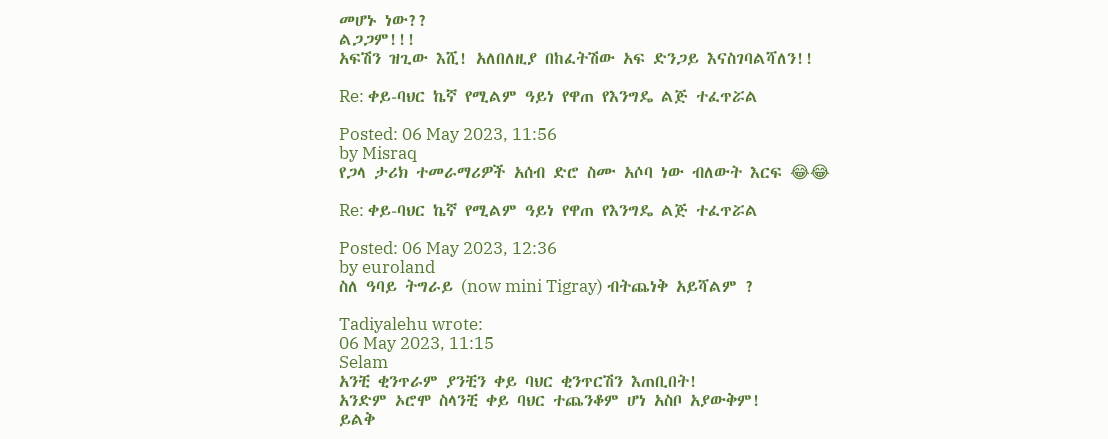መሆኑ ነው??
ልጋጋም!!!
አፍሽን ዝጊው እሺ! አለበለዚያ በከፈትሽው አፍ ድንጋይ እናስገባልሻለን!!

Re: ቀይ-ባህር ኬኛ የሚልም ዓይነ የዋጠ የእንግዴ ልጅ ተፈጥሯል

Posted: 06 May 2023, 11:56
by Misraq
የጋላ ታሪክ ተመራማሪዎች አሰብ ድሮ ስሙ አሶባ ነው ብለውት እርፍ 😂😂

Re: ቀይ-ባህር ኬኛ የሚልም ዓይነ የዋጠ የእንግዴ ልጅ ተፈጥሯል

Posted: 06 May 2023, 12:36
by euroland
ስለ ዓባይ ትግራይ (now mini Tigray) ብትጨነቅ አይሻልም ?

Tadiyalehu wrote:
06 May 2023, 11:15
Selam
አንቺ ቂንጥራም ያንቺን ቀይ ባህር ቂንጥርሽን እጠቢበት!
አንድም ኦሮሞ ስላንቺ ቀይ ባህር ተጨንቆም ሆነ አስቦ አያውቅም!
ይልቅ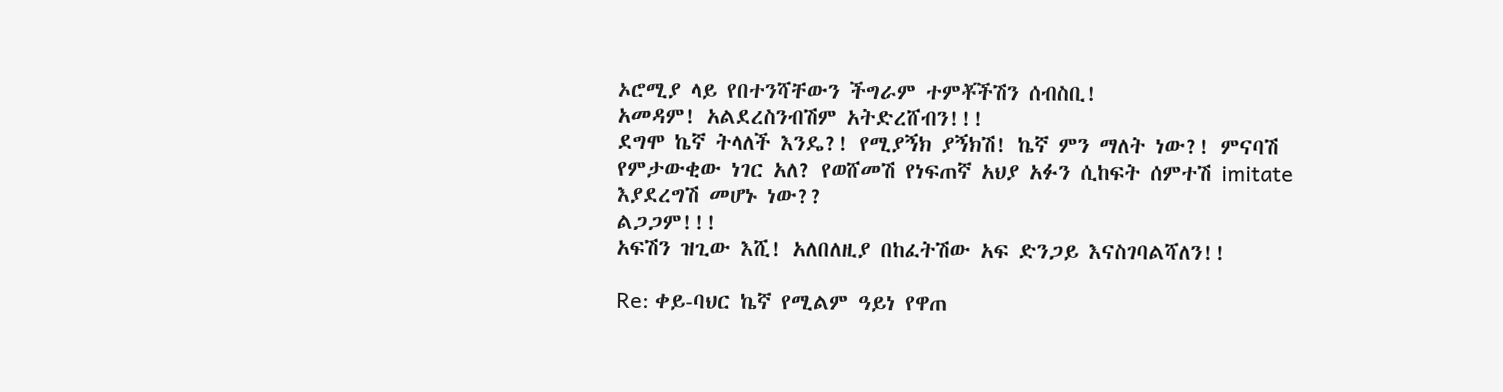ኦሮሚያ ላይ የበተንሻቸውን ችግራም ተምቾችሽን ሰብስቢ!
አመዳም! አልደረስንብሽም አትድረሸብን!!!
ደግሞ ኬኛ ትላለች እንዴ?! የሚያኝክ ያኝክሽ! ኬኛ ምን ማለት ነው?! ምናባሽ የምታውቂው ነገር አለ? የወሸመሽ የነፍጠኛ አህያ አፉን ሲከፍት ሰምተሽ imitate እያደረግሽ መሆኑ ነው??
ልጋጋም!!!
አፍሽን ዝጊው እሺ! አለበለዚያ በከፈትሽው አፍ ድንጋይ እናስገባልሻለን!!

Re: ቀይ-ባህር ኬኛ የሚልም ዓይነ የዋጠ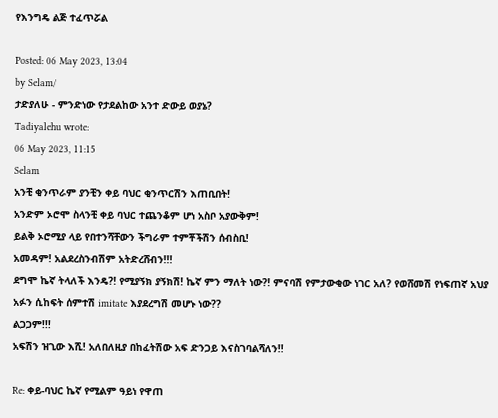የእንግዴ ልጅ ተፈጥሯል

Posted: 06 May 2023, 13:04
by Selam/
ታድያለሁ - ምንድነው የታደልከው አንተ ድውይ ወያኔ?
Tadiyalehu wrote:
06 May 2023, 11:15
Selam
አንቺ ቂንጥራም ያንቺን ቀይ ባህር ቂንጥርሽን እጠቢበት!
አንድም ኦሮሞ ስላንቺ ቀይ ባህር ተጨንቆም ሆነ አስቦ አያውቅም!
ይልቅ ኦሮሚያ ላይ የበተንሻቸውን ችግራም ተምቾችሽን ሰብስቢ!
አመዳም! አልደረስንብሽም አትድረሸብን!!!
ደግሞ ኬኛ ትላለች እንዴ?! የሚያኝክ ያኝክሽ! ኬኛ ምን ማለት ነው?! ምናባሽ የምታውቂው ነገር አለ? የወሸመሽ የነፍጠኛ አህያ አፉን ሲከፍት ሰምተሽ imitate እያደረግሽ መሆኑ ነው??
ልጋጋም!!!
አፍሽን ዝጊው እሺ! አለበለዚያ በከፈትሽው አፍ ድንጋይ እናስገባልሻለን!!

Re: ቀይ-ባህር ኬኛ የሚልም ዓይነ የዋጠ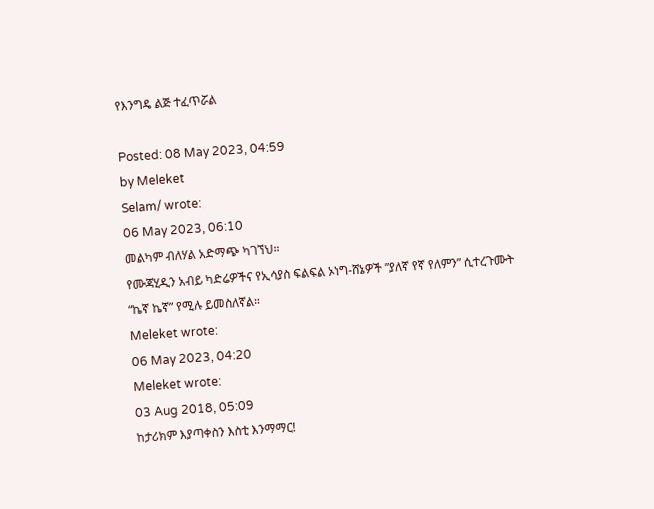የእንግዴ ልጅ ተፈጥሯል

Posted: 08 May 2023, 04:59
by Meleket
Selam/ wrote:
06 May 2023, 06:10
መልካም ብለሃል አድማጭ ካገኘህ።
የሙጃሂዲን አብይ ካድሬዎችና የኢሳያስ ፍልፍል ኦነግ-ሸኔዎች ”ያለኛ የኛ የለምን” ሲተረጉሙት “ኬኛ ኬኛ” የሚሉ ይመስለኛል።
Meleket wrote:
06 May 2023, 04:20
Meleket wrote:
03 Aug 2018, 05:09
ከታሪክም እያጣቀስን እስቲ እንማማር!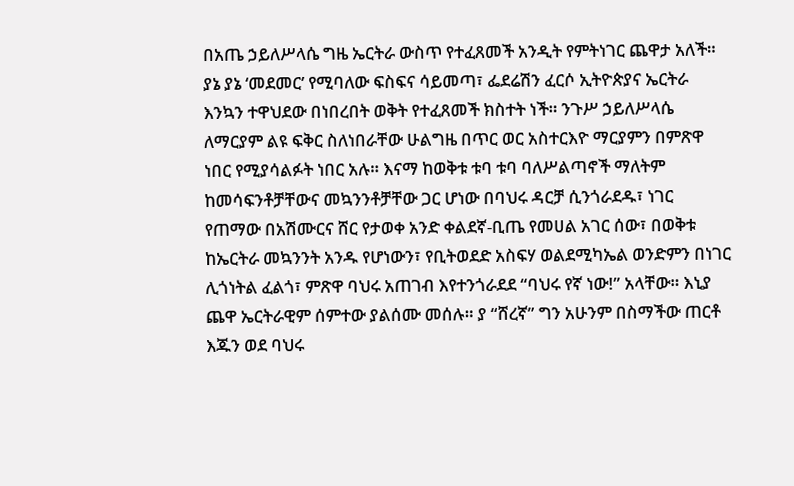በአጤ ኃይለሥላሴ ግዜ ኤርትራ ውስጥ የተፈጸመች አንዲት የምትነገር ጨዋታ አለች። ያኔ ያኔ ‘መደመር’ የሚባለው ፍስፍና ሳይመጣ፣ ፌደሬሽን ፈርሶ ኢትዮጵያና ኤርትራ እንኳን ተዋህደው በነበረበት ወቅት የተፈጸመች ክስተት ነች። ንጉሥ ኃይለሥላሴ ለማርያም ልዩ ፍቅር ስለነበራቸው ሁልግዜ በጥር ወር አስተርእዮ ማርያምን በምጽዋ ነበር የሚያሳልፉት ነበር አሉ። እናማ ከወቅቱ ቱባ ቱባ ባለሥልጣኖች ማለትም ከመሳፍንቶቻቸውና መኳንንቶቻቸው ጋር ሆነው በባህሩ ዳርቻ ሲንጎራደዱ፣ ነገር የጠማው በአሽሙርና ሸር የታወቀ አንድ ቀልደኛ-ቢጤ የመሀል አገር ሰው፣ በወቅቱ ከኤርትራ መኳንንት አንዱ የሆነውን፣ የቢትወደድ አስፍሃ ወልደሚካኤል ወንድምን በነገር ሊጎነትል ፈልጎ፣ ምጽዋ ባህሩ አጠገብ እየተንጎራደደ “ባህሩ የኛ ነው!” አላቸው። እኒያ ጨዋ ኤርትራዊም ሰምተው ያልሰሙ መሰሉ። ያ “ሸረኛ” ግን አሁንም በስማችው ጠርቶ እጁን ወደ ባህሩ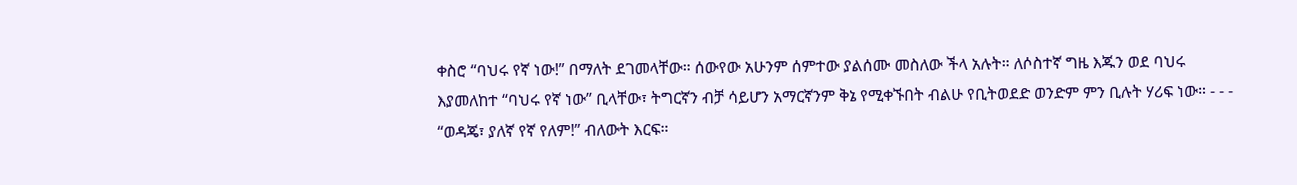ቀስሮ “ባህሩ የኛ ነው!” በማለት ደገመላቸው። ሰውየው አሁንም ሰምተው ያልሰሙ መስለው ችላ አሉት። ለሶስተኛ ግዜ እጁን ወደ ባህሩ እያመለከተ “ባህሩ የኛ ነው” ቢላቸው፣ ትግርኛን ብቻ ሳይሆን አማርኛንም ቅኔ የሚቀኙበት ብልሁ የቢትወደድ ወንድም ምን ቢሉት ሃሪፍ ነው። - - - “ወዳጄ፣ ያለኛ የኛ የለም!” ብለውት እርፍ።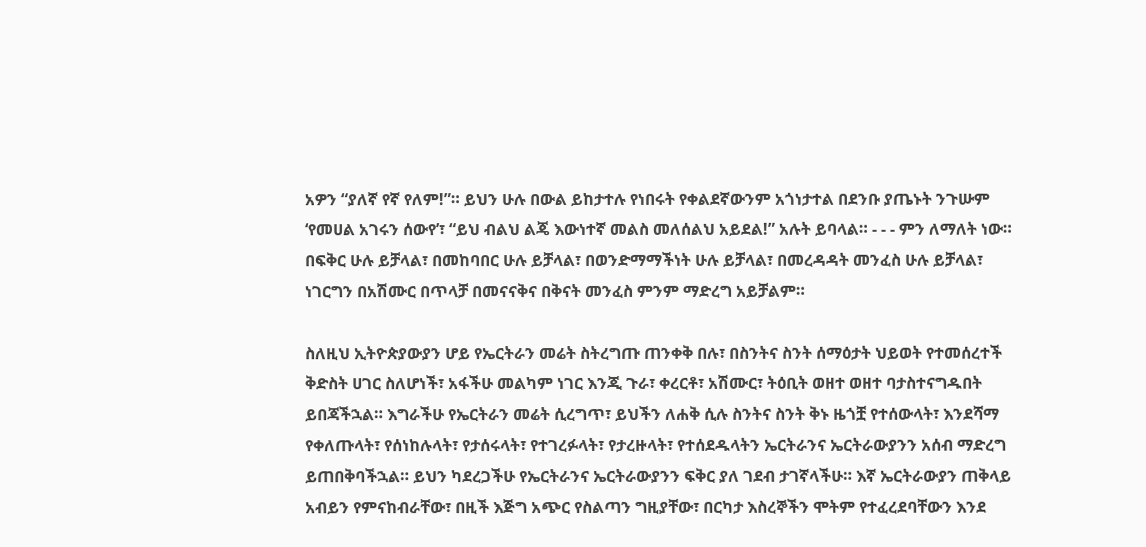አዎን “ያለኛ የኛ የለም!”። ይህን ሁሉ በውል ይከታተሉ የነበሩት የቀልደኛውንም አጎነታተል በደንቡ ያጤኑት ንጉሡም ‘የመሀል አገሩን ሰውየ’፣ “ይህ ብልህ ልጄ እውነተኛ መልስ መለሰልህ አይደል!” አሉት ይባላል። - - - ምን ለማለት ነው። በፍቅር ሁሉ ይቻላል፣ በመከባበር ሁሉ ይቻላል፣ በወንድማማችነት ሁሉ ይቻላል፣ በመረዳዳት መንፈስ ሁሉ ይቻላል፣ ነገርግን በአሽሙር በጥላቻ በመናናቅና በቅናት መንፈስ ምንም ማድረግ አይቻልም።

ስለዚህ ኢትዮጵያውያን ሆይ የኤርትራን መሬት ስትረግጡ ጠንቀቅ በሉ፣ በስንትና ስንት ሰማዕታት ህይወት የተመሰረተች ቅድስት ሀገር ስለሆነች፣ አፋችሁ መልካም ነገር እንጂ ጉራ፣ ቀረርቶ፣ አሽሙር፣ ትዕቢት ወዘተ ወዘተ ባታስተናግዱበት ይበጃችኋል። እግራችሁ የኤርትራን መሬት ሲረግጥ፣ ይህችን ለሐቅ ሲሉ ስንትና ስንት ቅኑ ዜጎቿ የተሰውላት፣ እንደሻማ የቀለጡላት፣ የሰነከሉላት፣ የታሰሩላት፣ የተገረፉላት፣ የታረዙላት፣ የተሰደዱላትን ኤርትራንና ኤርትራውያንን አሰብ ማድረግ ይጠበቅባችኋል። ይህን ካደረጋችሁ የኤርትራንና ኤርትራውያንን ፍቅር ያለ ገደብ ታገኛላችሁ። እኛ ኤርትራውያን ጠቅላይ አብይን የምናከብራቸው፣ በዚች እጅግ አጭር የስልጣን ግዚያቸው፣ በርካታ እስረኞችን ሞትም የተፈረደባቸውን እንደ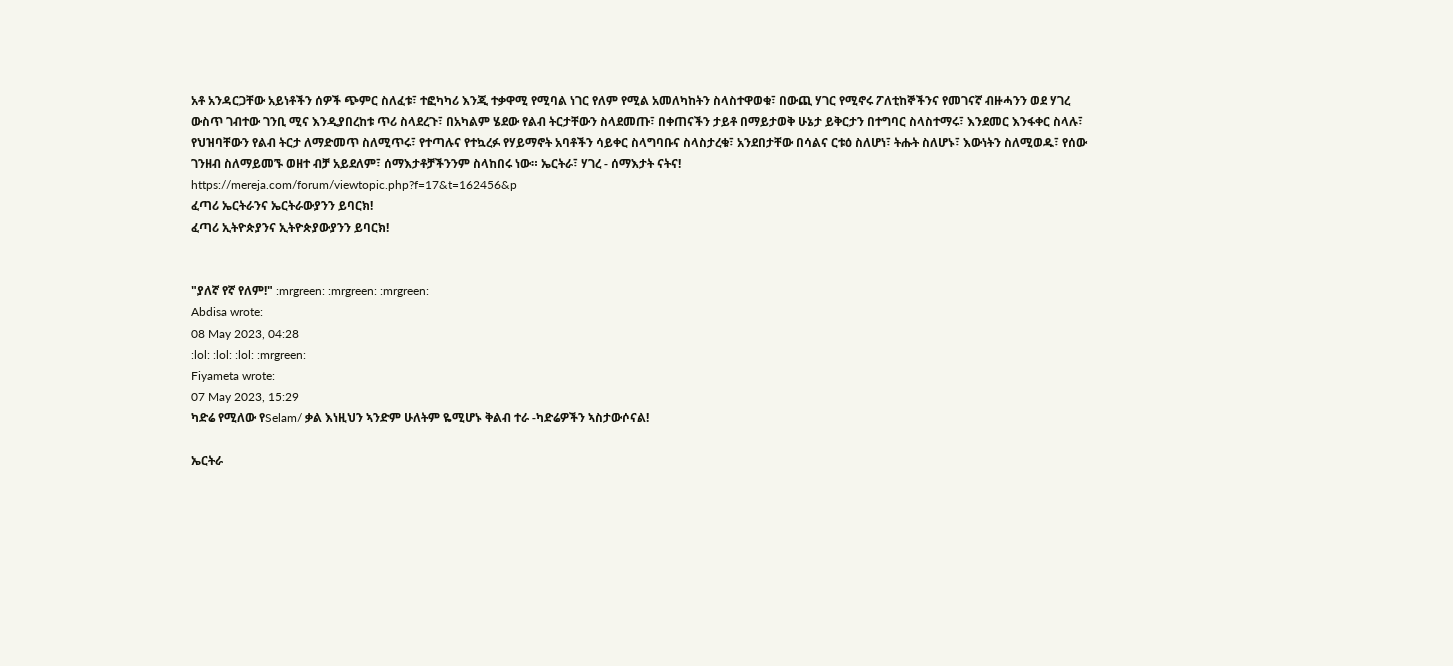አቶ አንዳርጋቸው አይነቶችን ሰዎች ጭምር ስለፈቱ፣ ተፎካካሪ እንጂ ተቃዋሚ የሚባል ነገር የለም የሚል አመለካከትን ስላስተዋወቁ፣ በውጪ ሃገር የሚኖሩ ፖለቲከኞችንና የመገናኛ ብዙሓንን ወደ ሃገረ ውስጥ ገብተው ገንቢ ሚና እንዲያበረከቱ ጥሪ ስላደረጉ፣ በአካልም ሄደው የልብ ትርታቸውን ስላደመጡ፣ በቀጠናችን ታይቶ በማይታወቅ ሁኔታ ይቅርታን በተግባር ስላስተማሩ፣ እንደመር እንፋቀር ስላሉ፣ የህዝባቸውን የልብ ትርታ ለማድመጥ ስለሚጥሩ፣ የተጣሉና የተኳረፉ የሃይማኖት አባቶችን ሳይቀር ስላግባቡና ስላስታረቁ፣ አንደበታቸው በሳልና ርቱዕ ስለሆነ፣ ትሑት ስለሆኑ፣ እውነትን ስለሚወዱ፣ የሰው ገንዘብ ስለማይመኙ ወዘተ ብቻ አይደለም፣ ሰማእታቶቻችንንም ስላከበሩ ነው። ኤርትራ፣ ሃገረ - ሰማእታት ናትና!
https://mereja.com/forum/viewtopic.php?f=17&t=162456&p
ፈጣሪ ኤርትራንና ኤርትራውያንን ይባርክ!
ፈጣሪ ኢትዮጵያንና ኢትዮጵያውያንን ይባርክ!


"ያለኛ የኛ የለም!" :mrgreen: :mrgreen: :mrgreen:
Abdisa wrote:
08 May 2023, 04:28
:lol: :lol: :lol: :mrgreen:
Fiyameta wrote:
07 May 2023, 15:29
ካድሬ የሚለው የSelam/ ቃል እነዚህን ኣንድም ሁለትም ዬሚሆኑ ቅልብ ተራ -ካድሬዎችን ኣስታውሶናል!

ኤርትራ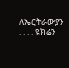ለኤርትራውያን . . . . ዩክሬን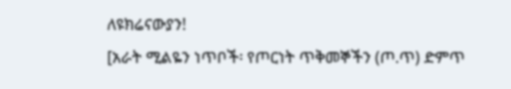ለዩክሬናውያን!
[አራት ሚልዬን ነጥቦች፡ የጦርነት ጥቅመኞችን (ጦ.ጥ) ድምጥ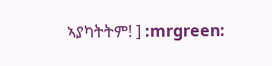ኣያካትትም! ] :mrgreen: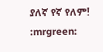ያለኛ የኛ የለም!
:mrgreen: